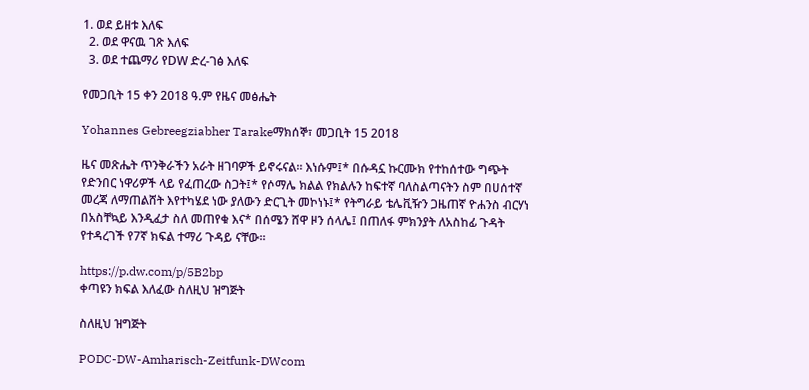1. ወደ ይዘቱ እለፍ
  2. ወደ ዋናዉ ገጽ እለፍ
  3. ወደ ተጨማሪ የDW ድረ-ገፅ እለፍ

የመጋቢት 15 ቀን 2018 ዓ.ም የዜና መፅሔት

Yohannes Gebreegziabher Tarakeማክሰኞ፣ መጋቢት 15 2018

ዜና መጽሔት ጥንቅራችን አራት ዘገባዎች ይኖሩናል። እነሱም፤* በሱዳኗ ኩርሙክ የተከሰተው ግጭት የድንበር ነዋሪዎች ላይ የፈጠረው ስጋት፤* የሶማሌ ክልል የክልሉን ከፍተኛ ባለስልጣናትን ስም በሀሰተኛ መረጃ ለማጠልሸት እየተካሄደ ነው ያለውን ድርጊት መኮነኑ፤* የትግራይ ቴሌቪዥን ጋዜጠኛ ዮሐንስ ብርሃነ በአስቸኳይ እንዲፈታ ስለ መጠየቁ እና* በሰሜን ሸዋ ዞን ሰላሌ፤ በጠለፋ ምክንያት ለአስከፊ ጉዳት የተዳረገች የ7ኛ ክፍል ተማሪ ጉዳይ ናቸው።

https://p.dw.com/p/5B2bp
ቀጣዩን ክፍል እለፈው ስለዚህ ዝግጅት

ስለዚህ ዝግጅት

PODC-DW-Amharisch-Zeitfunk-DWcom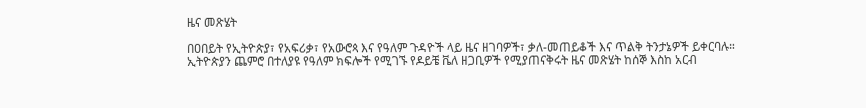ዜና መጽሄት

በዐበይት የኢትዮጵያ፣ የአፍሪቃ፣ የአውሮጳ እና የዓለም ጉዳዮች ላይ ዜና ዘገባዎች፣ ቃለ-መጠይቆች እና ጥልቅ ትንታኔዎች ይቀርባሉ። ኢትዮጵያን ጨምሮ በተለያዩ የዓለም ክፍሎች የሚገኙ የዶይቼ ቬለ ዘጋቢዎች የሚያጠናቅሩት ዜና መጽሄት ከሰኞ እስከ አርብ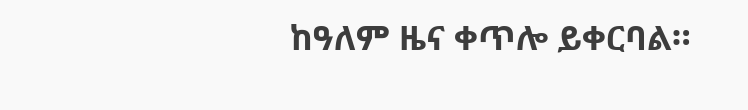ከዓለም ዜና ቀጥሎ ይቀርባል።